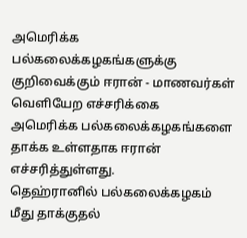அமெரிக்க பல்கலைக்கழகங்களுக்கு குறிவைக்கும் ஈரான் - மாணவர்கள் வெளியேற எச்சரிக்கை
அமெரிக்க பல்கலைக்கழகங்களை தாக்க உள்ளதாக ஈரான் எச்சரித்துள்ளது.
தெஹ்ரானில் பல்கலைக்கழகம் மீது தாக்குதல்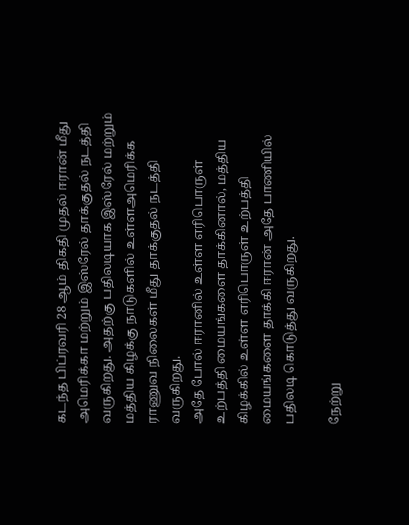கடந்த பிப்ரவரி 28 ஆம் திகதி முதல் ஈரான் மீது அமெரிக்கா மற்றும் இஸ்ரேல் தாக்குதல் நடத்தி வருகிறது. அதற்கு பதிலடியாக இஸ்ரேல் மற்றும் மத்திய கிழக்கு நாடுகளில் உள்ளஅமெரிக்க ராணுவ நிலைகள் மீது தாக்குதல் நடத்தி வருகிறது.
அதே போல் ஈரானில் உள்ள எரிபொருள் உற்பத்தி மையங்களை தாக்கினால், மத்திய கிழக்கில் உள்ள எரிபொருள் உற்பத்தி மையங்களை தாக்கி ஈரான் அதே பாணியில் பதிலடி கொடுத்து வருகிறது.

நேற்று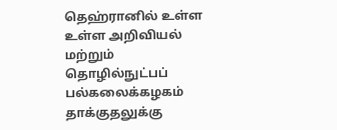தெஹ்ரானில் உள்ள உள்ள அறிவியல் மற்றும் தொழில்நுட்பப் பல்கலைக்கழகம் தாக்குதலுக்கு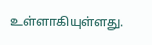உள்ளாகியுள்ளது.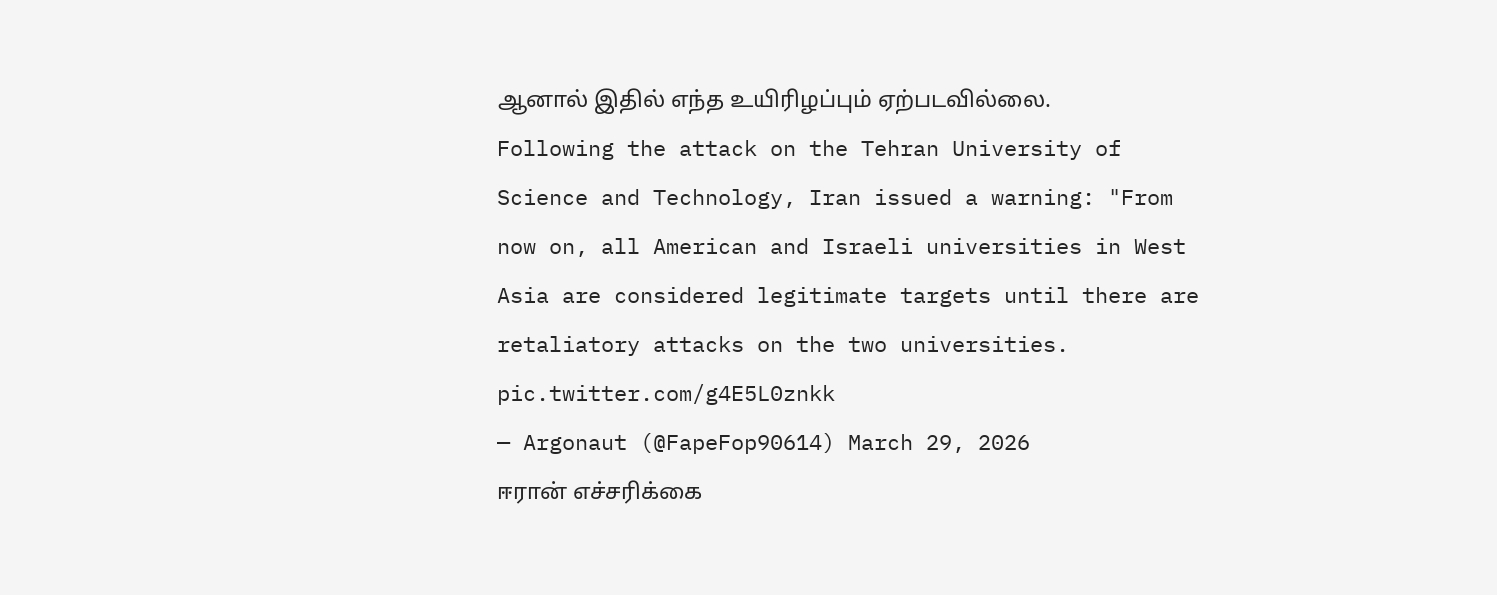ஆனால் இதில் எந்த உயிரிழப்பும் ஏற்படவில்லை.
Following the attack on the Tehran University of Science and Technology, Iran issued a warning: "From now on, all American and Israeli universities in West Asia are considered legitimate targets until there are retaliatory attacks on the two universities. pic.twitter.com/g4E5L0znkk
— Argonaut (@FapeFop90614) March 29, 2026
ஈரான் எச்சரிக்கை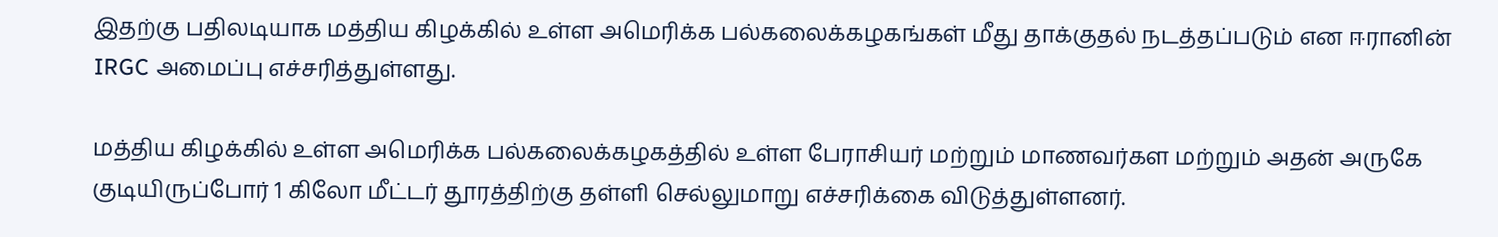இதற்கு பதிலடியாக மத்திய கிழக்கில் உள்ள அமெரிக்க பல்கலைக்கழகங்கள் மீது தாக்குதல் நடத்தப்படும் என ஈரானின் IRGC அமைப்பு எச்சரித்துள்ளது.

மத்திய கிழக்கில் உள்ள அமெரிக்க பல்கலைக்கழகத்தில் உள்ள பேராசியர் மற்றும் மாணவர்கள மற்றும் அதன் அருகே குடியிருப்போர் 1 கிலோ மீட்டர் தூரத்திற்கு தள்ளி செல்லுமாறு எச்சரிக்கை விடுத்துள்ளனர்.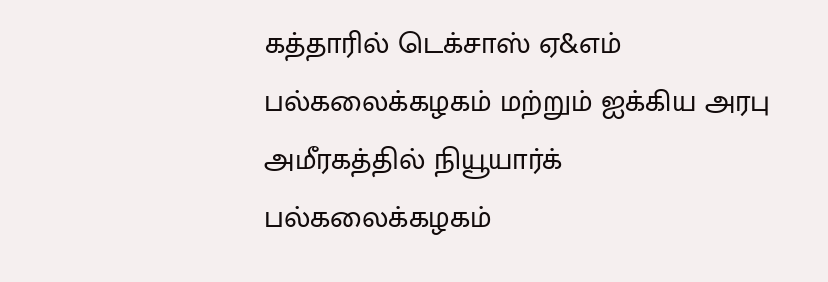கத்தாரில் டெக்சாஸ் ஏ&எம் பல்கலைக்கழகம் மற்றும் ஐக்கிய அரபு அமீரகத்தில் நியூயார்க் பல்கலைக்கழகம்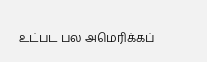உட்பட பல அமெரிக்கப்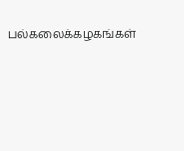பல்கலைக்கழகங்கள்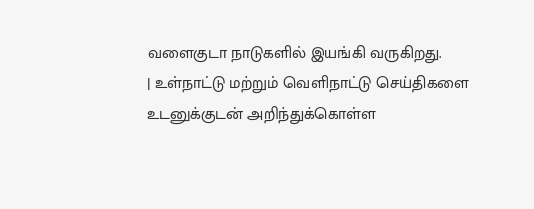வளைகுடா நாடுகளில் இயங்கி வருகிறது.
| உள்நாட்டு மற்றும் வெளிநாட்டு செய்திகளை உடனுக்குடன் அறிந்துக்கொள்ள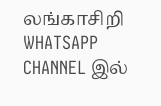லங்காசிறி WHATSAPP CHANNEL இல்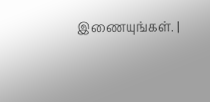இணையுங்கள். |